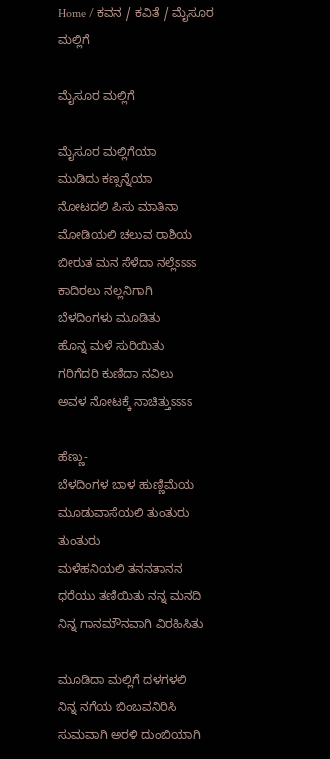Home / ಕವನ / ಕವಿತೆ / ಮೈಸೂರ ಮಲ್ಲಿಗೆ

ಮೈಸೂರ ಮಲ್ಲಿಗೆ

ಮೈಸೂರ ಮಲ್ಲಿಗೆಯಾ
ಮುಡಿದು ಕಣ್ಸನ್ನೆಯಾ
ನೋಟದಲಿ ಪಿಸು ಮಾತಿನಾ
ಮೋಡಿಯಲಿ ಚಲುವ ರಾಶಿಯ
ಬೀರುತ ಮನ ಸೆಳೆದಾ ನಲ್ಲೆಽಽಽಽ
ಕಾದಿರಲು ನಲ್ಲನಿಗಾಗಿ
ಬೆಳದಿಂಗಳು ಮೂಡಿತು
ಹೊನ್ನ ಮಳೆ ಸುರಿಯಿತು
ಗರಿಗೆದರಿ ಕುಣಿದಾ ನವಿಲು
ಅವಳ ನೋಟಕ್ಕೆ ನಾಚಿತ್ತುಽಽಽಽ

ಹೆಣ್ಣು-
ಬೆಳದಿಂಗಳ ಬಾಳ ಹುಣ್ಣಿಮೆಯ
ಮೂಡುವಾಸೆಯಲಿ ತುಂತುರು ತುಂತುರು
ಮಳೆಹನಿಯಲಿ ತನನತಾನನ
ಧರೆಯು ತಣಿಯಿತು ನನ್ನ ಮನದಿ
ನಿನ್ನ ಗಾನಮೌನವಾಗಿ ವಿರಹಿಸಿತು

ಮೂಡಿದಾ ಮಲ್ಲಿಗೆ ದಳಗಳಲಿ
ನಿನ್ನ ನಗೆಯ ಬಿಂಬವನಿರಿಸಿ
ಸುಮವಾಗಿ ಅರಳಿ ದುಂಬಿಯಾಗಿ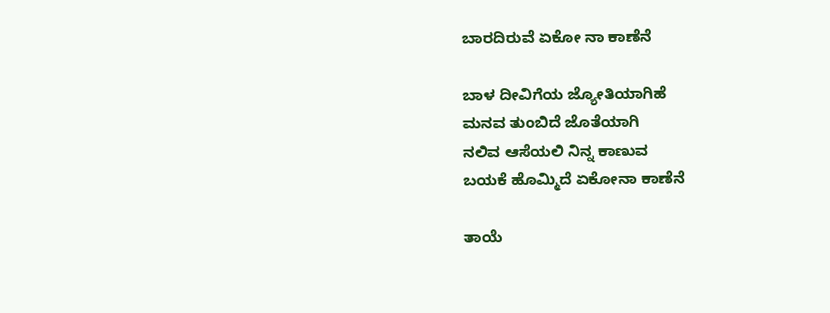ಬಾರದಿರುವೆ ಏಕೋ ನಾ ಕಾಣೆನೆ

ಬಾಳ ದೀವಿಗೆಯ ಜ್ಯೋತಿಯಾಗಿಹೆ
ಮನವ ತುಂಬಿದೆ ಜೊತೆಯಾಗಿ
ನಲಿವ ಆಸೆಯಲಿ ನಿನ್ನ ಕಾಣುವ
ಬಯಕೆ ಹೊಮ್ಮಿದೆ ಏಕೋನಾ ಕಾಣೆನೆ

ತಾಯೆ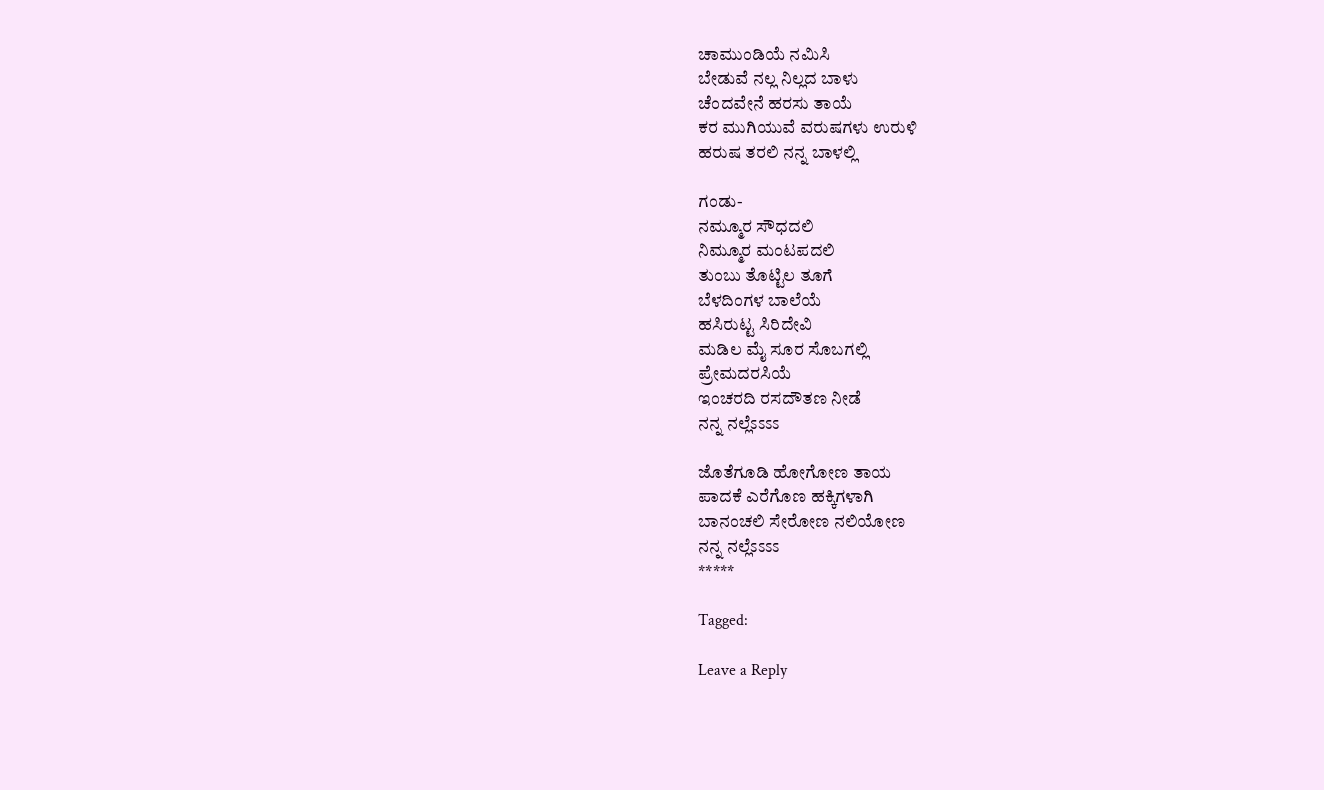ಚಾಮುಂಡಿಯೆ ನಮಿಸಿ
ಬೇಡುವೆ ನಲ್ಲ ನಿಲ್ಲದ ಬಾಳು
ಚೆಂದವೇನೆ ಹರಸು ತಾಯೆ
ಕರ ಮುಗಿಯುವೆ ವರುಷಗಳು ಉರುಳಿ
ಹರುಷ ತರಲಿ ನನ್ನ ಬಾಳಲ್ಲಿ

ಗಂಡು-
ನಮ್ಮೂರ ಸೌಧದಲಿ
ನಿಮ್ಮೂರ ಮಂಟಪದಲಿ
ತುಂಬು ತೊಟ್ಟಿಲ ತೂಗೆ
ಬೆಳದಿಂಗಳ ಬಾಲೆಯೆ
ಹಸಿರುಟ್ಟ ಸಿರಿದೇವಿ
ಮಡಿಲ ಮೈ ಸೂರ ಸೊಬಗಲ್ಲಿ
ಪ್ರೇಮದರಸಿಯೆ
ಇಂಚರದಿ ರಸದೌತಣ ನೀಡೆ
ನನ್ನ ನಲ್ಲೆಽಽಽಽ

ಜೊತೆಗೂಡಿ ಹೋಗೋಣ ತಾಯ
ಪಾದಕೆ ಎರೆಗೊಣ ಹಕ್ಕಿಗಳಾಗಿ
ಬಾನಂಚಲಿ ಸೇರೋಣ ನಲಿಯೋಣ
ನನ್ನ ನಲ್ಲೆಽಽಽಽ
*****

Tagged:

Leave a Reply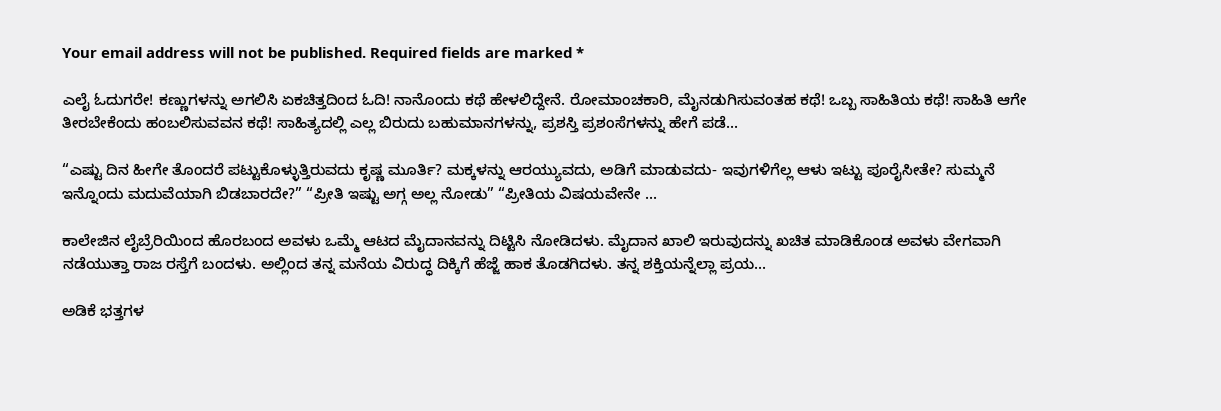Your email address will not be published. Required fields are marked *

ಎಲೈ ಓದುಗರೇ! ಕಣ್ಣುಗಳನ್ನು ಅಗಲಿಸಿ ಏಕಚಿತ್ತದಿಂದ ಓದಿ! ನಾನೊಂದು ಕಥೆ ಹೇಳಲಿದ್ದೇನೆ. ರೋಮಾಂಚಕಾರಿ, ಮೈನಡುಗಿಸುವಂತಹ ಕಥೆ! ಒಬ್ಬ ಸಾಹಿತಿಯ ಕಥೆ! ಸಾಹಿತಿ ಆಗೇ ತೀರಬೇಕೆಂದು ಹಂಬಲಿಸುವವನ ಕಥೆ! ಸಾಹಿತ್ಯದಲ್ಲಿ ಎಲ್ಲ ಬಿರುದು ಬಹುಮಾನಗಳನ್ನು, ಪ್ರಶಸ್ತಿ ಪ್ರಶಂಸೆಗಳನ್ನು ಹೇಗೆ ಪಡೆ...

“ಎಷ್ಟು ದಿನ ಹೀಗೇ ತೊಂದರೆ ಪಟ್ಟುಕೊಳ್ಳುತ್ತಿರುವದು ಕೃಷ್ಣ ಮೂರ್ತಿ? ಮಕ್ಕಳನ್ನು ಆರಯ್ಯುವದು, ಅಡಿಗೆ ಮಾಡುವದು- ಇವುಗಳಿಗೆಲ್ಲ ಆಳು ಇಟ್ಟು ಪೂರೈಸೀತೇ? ಸುಮ್ಮನೆ ಇನ್ನೊಂದು ಮದುವೆಯಾಗಿ ಬಿಡಬಾರದೇ?” “ಪ್ರೀತಿ ಇಷ್ಟು ಅಗ್ಗ ಅಲ್ಲ ನೋಡು” “ಪ್ರೀತಿಯ ವಿಷಯವೇನೇ ...

ಕಾಲೇಜಿನ ಲೈಬ್ರೆರಿಯಿಂದ ಹೊರಬಂದ ಅವಳು ಒಮ್ಮೆ ಆಟದ ಮೈದಾನವನ್ನು ದಿಟ್ಟಿಸಿ ನೋಡಿದಳು. ಮೈದಾನ ಖಾಲಿ ಇರುವುದನ್ನು ಖಚಿತ ಮಾಡಿಕೊಂಡ ಅವಳು ವೇಗವಾಗಿ ನಡೆಯುತ್ತಾ ರಾಜ ರಸ್ತೆಗೆ ಬಂದಳು. ಅಲ್ಲಿಂದ ತನ್ನ ಮನೆಯ ವಿರುದ್ಧ ದಿಕ್ಕಿಗೆ ಹೆಜ್ಜೆ ಹಾಕ ತೊಡಗಿದಳು. ತನ್ನ ಶಕ್ತಿಯನ್ನೆಲ್ಲಾ ಪ್ರಯ...

ಅಡಿಕೆ ಭತ್ತಗಳ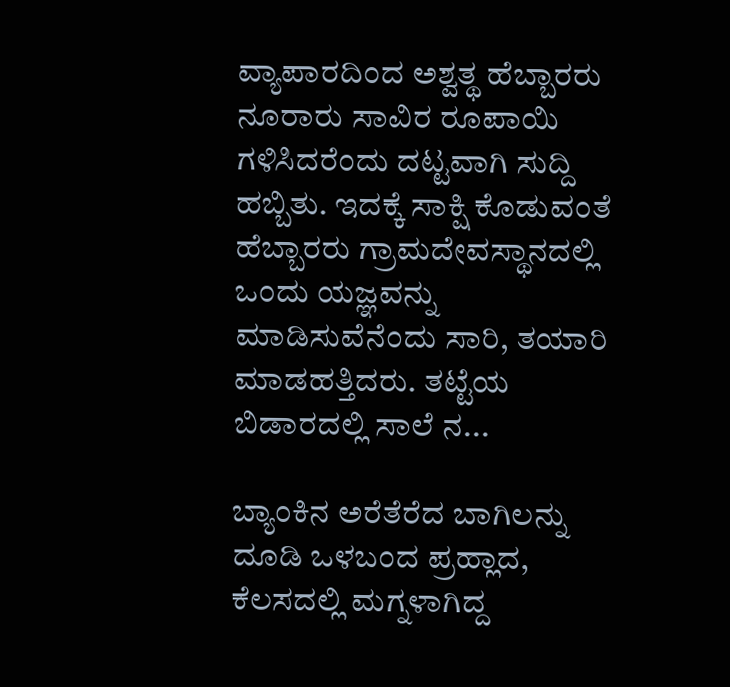ವ್ಯಾಪಾರದಿಂದ ಅಶ್ವತ್ಥ ಹೆಬ್ಬಾರರು ನೂರಾರು ಸಾವಿರ ರೂಪಾಯಿ ಗಳಿಸಿದರೆಂದು ದಟ್ಟವಾಗಿ ಸುದ್ದಿ ಹಬ್ಬಿತು. ಇದಕ್ಕೆ ಸಾಕ್ಷಿ ಕೊಡುವಂತೆ ಹೆಬ್ಬಾರರು ಗ್ರಾಮದೇವಸ್ಥಾನದಲ್ಲಿ ಒಂದು ಯಜ್ಞವನ್ನು ಮಾಡಿಸುವೆನೆಂದು ಸಾರಿ, ತಯಾರಿ ಮಾಡಹತ್ತಿದರು. ತಟ್ಟೆಯ ಬಿಡಾರದಲ್ಲಿ ಸಾಲೆ ನ...

ಬ್ಯಾಂಕಿನ ಅರೆತೆರೆದ ಬಾಗಿಲನ್ನು ದೂಡಿ ಒಳಬಂದ ಪ್ರಹ್ಲಾದ, ಕೆಲಸದಲ್ಲಿ ಮಗ್ನಳಾಗಿದ್ದ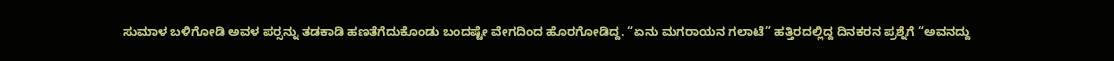ಸುಮಾಳ ಬಳಿಗೋಡಿ ಅವಳ ಪರ್‍ಸನ್ನು ತಡಕಾಡಿ ಹಣತೆಗೆದುಕೊಂಡು ಬಂದಷ್ಟೇ ವೇಗದಿಂದ ಹೊರಗೋಡಿದ್ದ. “ಏನು ಮಗರಾಯನ ಗಲಾಟೆ” ಹತ್ತಿರದಲ್ಲಿದ್ದ ದಿನಕರನ ಪ್ರಶ್ನೆಗೆ “ಅವನದ್ದು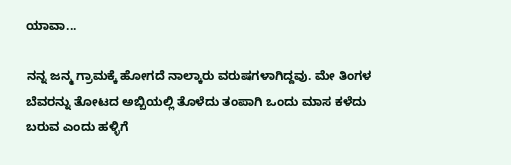ಯಾವಾ...

ನನ್ನ ಜನ್ಮ ಗ್ರಾಮಕ್ಕೆ ಹೋಗದೆ ನಾಲ್ಕಾರು ವರುಷಗಳಾಗಿದ್ದವು. ಮೇ ತಿಂಗಳ ಬೆವರನ್ನು ತೋಟದ ಅಬ್ಬಿಯಲ್ಲಿ ತೊಳೆದು ತಂಪಾಗಿ ಒಂದು ಮಾಸ ಕಳೆದು ಬರುವ ಎಂದು ಹಳ್ಳಿಗೆ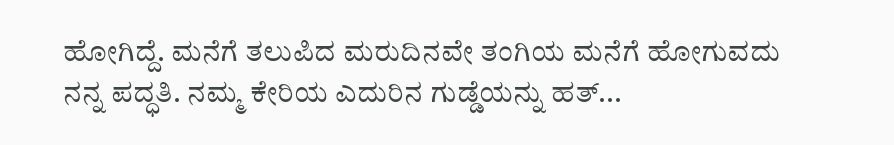ಹೋಗಿದ್ದೆ. ಮನೆಗೆ ತಲುಪಿದ ಮರುದಿನವೇ ತಂಗಿಯ ಮನೆಗೆ ಹೋಗುವದು ನನ್ನ ಪದ್ಧತಿ. ನಮ್ಮ ಕೇರಿಯ ಎದುರಿನ ಗುಡ್ಡೆಯನ್ನು ಹತ್...